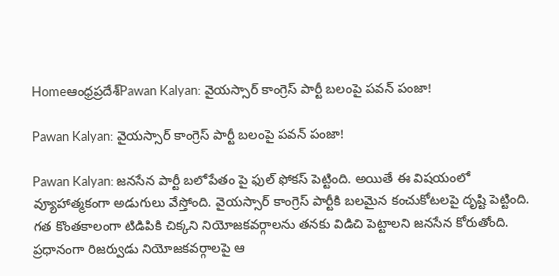Homeఆంధ్రప్రదేశ్‌Pawan Kalyan: వైయస్సార్ కాంగ్రెస్ పార్టీ బలంపై పవన్ పంజా!

Pawan Kalyan: వైయస్సార్ కాంగ్రెస్ పార్టీ బలంపై పవన్ పంజా!

Pawan Kalyan: జనసేన పార్టీ బలోపేతం పై ఫుల్ ఫోకస్ పెట్టింది. అయితే ఈ విషయంలో వ్యూహాత్మకంగా అడుగులు వేస్తోంది. వైయస్సార్ కాంగ్రెస్ పార్టీకి బలమైన కంచుకోటలపై దృష్టి పెట్టింది. గత కొంతకాలంగా టిడిపికి చిక్కని నియోజకవర్గాలను తనకు విడిచి పెట్టాలని జనసేన కోరుతోంది. ప్రధానంగా రిజర్వుడు నియోజకవర్గాలపై ఆ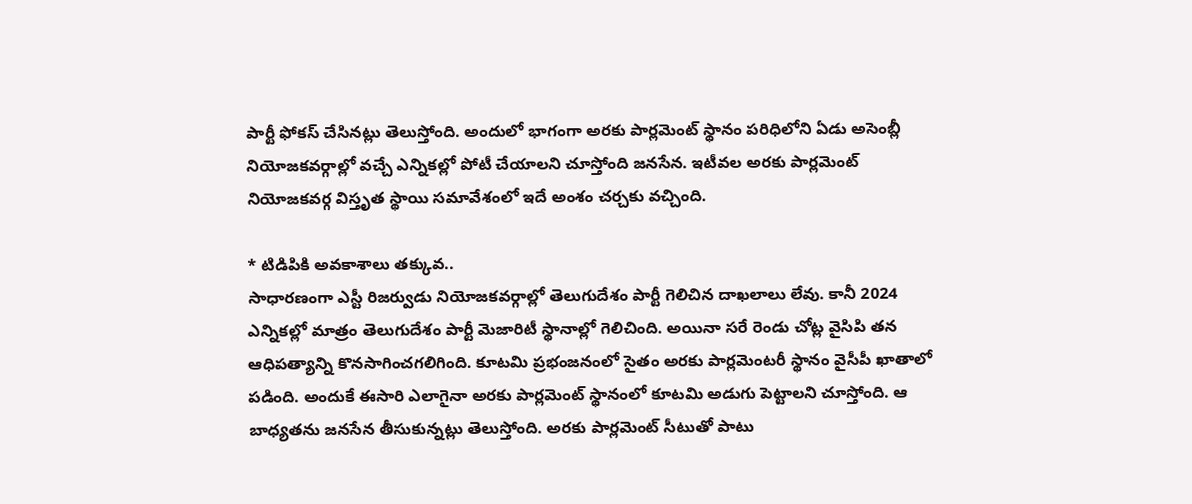పార్టీ ఫోకస్ చేసినట్లు తెలుస్తోంది. అందులో భాగంగా అరకు పార్లమెంట్ స్థానం పరిధిలోని ఏడు అసెంబ్లీ నియోజకవర్గాల్లో వచ్చే ఎన్నికల్లో పోటీ చేయాలని చూస్తోంది జనసేన. ఇటీవల అరకు పార్లమెంట్ నియోజకవర్గ విస్తృత స్థాయి సమావేశంలో ఇదే అంశం చర్చకు వచ్చింది.

* టిడిపికి అవకాశాలు తక్కువ..
సాధారణంగా ఎస్టీ రిజర్వుడు నియోజకవర్గాల్లో తెలుగుదేశం పార్టీ గెలిచిన దాఖలాలు లేవు. కానీ 2024 ఎన్నికల్లో మాత్రం తెలుగుదేశం పార్టీ మెజారిటీ స్థానాల్లో గెలిచింది. అయినా సరే రెండు చోట్ల వైసిపి తన ఆధిపత్యాన్ని కొనసాగించగలిగింది. కూటమి ప్రభంజనంలో సైతం అరకు పార్లమెంటరీ స్థానం వైసీపీ ఖాతాలో పడింది. అందుకే ఈసారి ఎలాగైనా అరకు పార్లమెంట్ స్థానంలో కూటమి అడుగు పెట్టాలని చూస్తోంది. ఆ బాధ్యతను జనసేన తీసుకున్నట్లు తెలుస్తోంది. అరకు పార్లమెంట్ సీటుతో పాటు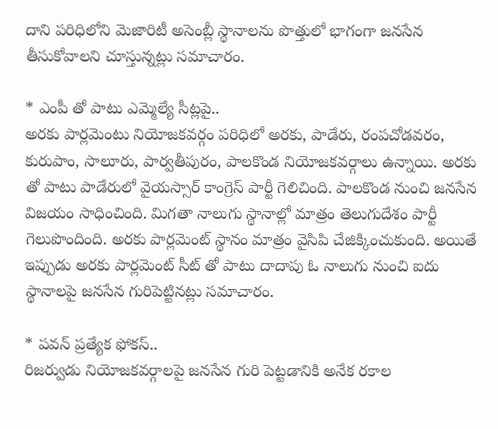దాని పరిధిలోని మెజారిటీ అసెంబ్లీ స్థానాలను పొత్తులో భాగంగా జనసేన తీసుకోవాలని చూస్తున్నట్లు సమాచారం.

* ఎంపీ తో పాటు ఎమ్మెల్యే సీట్లపై..
అరకు పార్లమెంటు నియోజకవర్గం పరిధిలో అరకు, పాడేరు, రంపచోడవరం, కురుపాం, సాలూరు, పార్వతీపురం, పాలకొండ నియోజకవర్గాలు ఉన్నాయి. అరకు తో పాటు పాడేరులో వైయస్సార్ కాంగ్రెస్ పార్టీ గెలిచింది. పాలకొండ నుంచి జనసేన విజయం సాధించింది. మిగతా నాలుగు స్థానాల్లో మాత్రం తెలుగుదేశం పార్టీ గెలుపొందింది. అరకు పార్లమెంట్ స్థానం మాత్రం వైసిపి చేజిక్కించుకుంది. అయితే ఇప్పుడు అరకు పార్లమెంట్ సీట్ తో పాటు దాదాపు ఓ నాలుగు నుంచి ఐదు స్థానాలపై జనసేన గురిపెట్టినట్లు సమాచారం.

* పవన్ ప్రత్యేక ఫోకస్..
రిజర్వుడు నియోజకవర్గాలపై జనసేన గురి పెట్టడానికి అనేక రకాల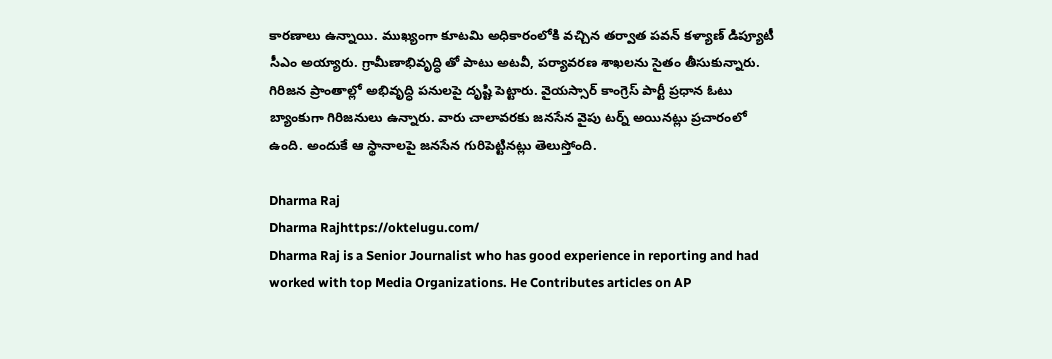కారణాలు ఉన్నాయి. ముఖ్యంగా కూటమి అధికారంలోకి వచ్చిన తర్వాత పవన్ కళ్యాణ్ డిప్యూటీ సీఎం అయ్యారు. గ్రామీణాభివృద్ధి తో పాటు అటవీ, పర్యావరణ శాఖలను సైతం తీసుకున్నారు. గిరిజన ప్రాంతాల్లో అభివృద్ధి పనులపై దృష్టి పెట్టారు. వైయస్సార్ కాంగ్రెస్ పార్టీ ప్రధాన ఓటు బ్యాంకుగా గిరిజనులు ఉన్నారు. వారు చాలావరకు జనసేన వైపు టర్న్ అయినట్లు ప్రచారంలో ఉంది. అందుకే ఆ స్థానాలపై జనసేన గురిపెట్టినట్లు తెలుస్తోంది.

Dharma Raj
Dharma Rajhttps://oktelugu.com/
Dharma Raj is a Senior Journalist who has good experience in reporting and had worked with top Media Organizations. He Contributes articles on AP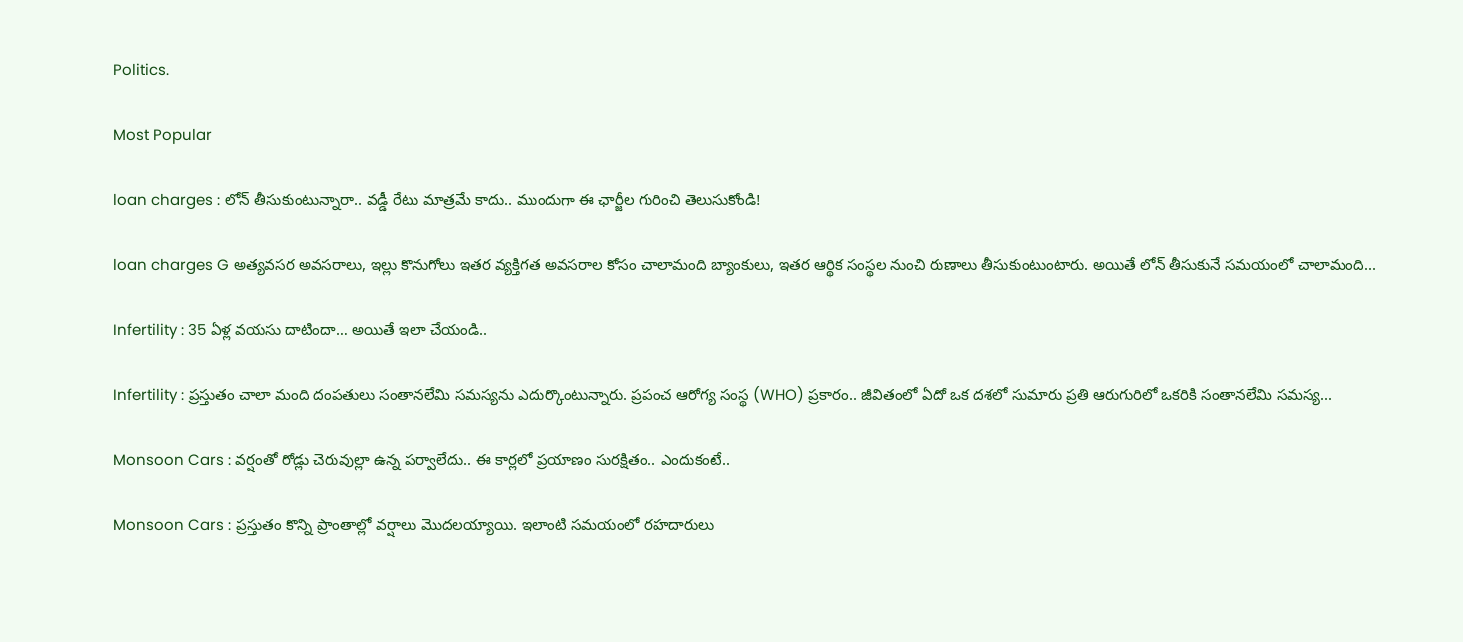Politics.

Most Popular

loan charges : లోన్ తీసుకుంటున్నారా.. వడ్డీ రేటు మాత్రమే కాదు.. ముందుగా ఈ ఛార్జీల గురించి తెలుసుకోండి!

loan charges G అత్యవసర అవసరాలు, ఇల్లు కొనుగోలు ఇతర వ్యక్తిగత అవసరాల కోసం చాలామంది బ్యాంకులు, ఇతర ఆర్థిక సంస్థల నుంచి రుణాలు తీసుకుంటుంటారు. అయితే లోన్ తీసుకునే సమయంలో చాలామంది...

Infertility : 35 ఏళ్ల వయసు దాటిందా… అయితే ఇలా చేయండి..

Infertility : ప్రస్తుతం చాలా మంది దంపతులు సంతానలేమి సమస్యను ఎదుర్కొంటున్నారు. ప్రపంచ ఆరోగ్య సంస్థ (WHO) ప్రకారం.. జీవితంలో ఏదో ఒక దశలో సుమారు ప్రతి ఆరుగురిలో ఒకరికి సంతానలేమి సమస్య...

Monsoon Cars : వర్షంతో రోడ్లు చెరువుల్లా ఉన్న పర్వాలేదు.. ఈ కార్లలో ప్రయాణం సురక్షితం.. ఎందుకంటే..

Monsoon Cars : ప్రస్తుతం కొన్ని ప్రాంతాల్లో వర్షాలు మొదలయ్యాయి. ఇలాంటి సమయంలో రహదారులు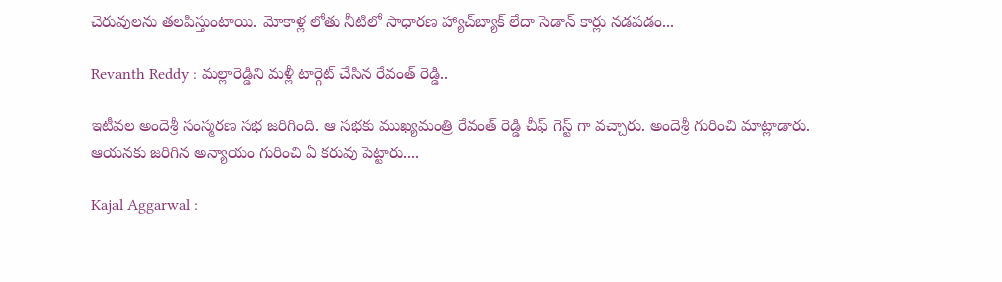చెరువులను తలపిస్తుంటాయి. మోకాళ్ల లోతు నీటిలో సాధారణ హ్యాచ్‌బ్యాక్ లేదా సెడాన్ కార్లు నడపడం...

Revanth Reddy : మల్లారెడ్డిని మళ్లీ టార్గెట్ చేసిన రేవంత్ రెడ్డి..

ఇటీవల అందెశ్రీ సంస్మరణ సభ జరిగింది. ఆ సభకు ముఖ్యమంత్రి రేవంత్ రెడ్డి చీఫ్ గెస్ట్ గా వచ్చారు. అందెశ్రీ గురించి మాట్లాడారు. ఆయనకు జరిగిన అన్యాయం గురించి ఏ కరువు పెట్టారు....

Kajal Aggarwal :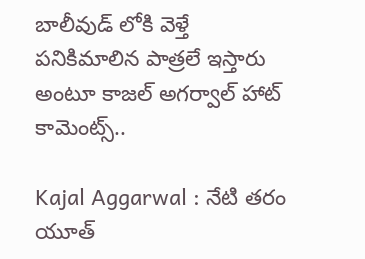బాలీవుడ్ లోకి వెళ్తే పనికిమాలిన పాత్రలే ఇస్తారు అంటూ కాజల్ అగర్వాల్ హాట్ కామెంట్స్..

Kajal Aggarwal : నేటి తరం యూత్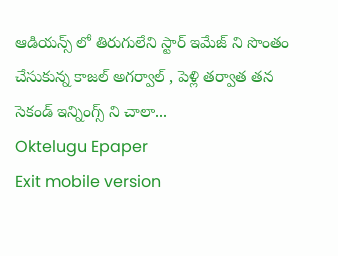ఆడియన్స్ లో తిరుగులేని స్టార్ ఇమేజ్ ని సొంతం చేసుకున్న కాజల్ అగర్వాల్ , పెళ్లి తర్వాత తన సెకండ్ ఇన్నింగ్స్ ని చాలా...
Oktelugu Epaper
Exit mobile version